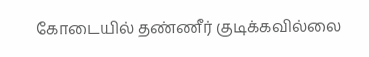கோடையில் தண்ணீர் குடிக்கவில்லை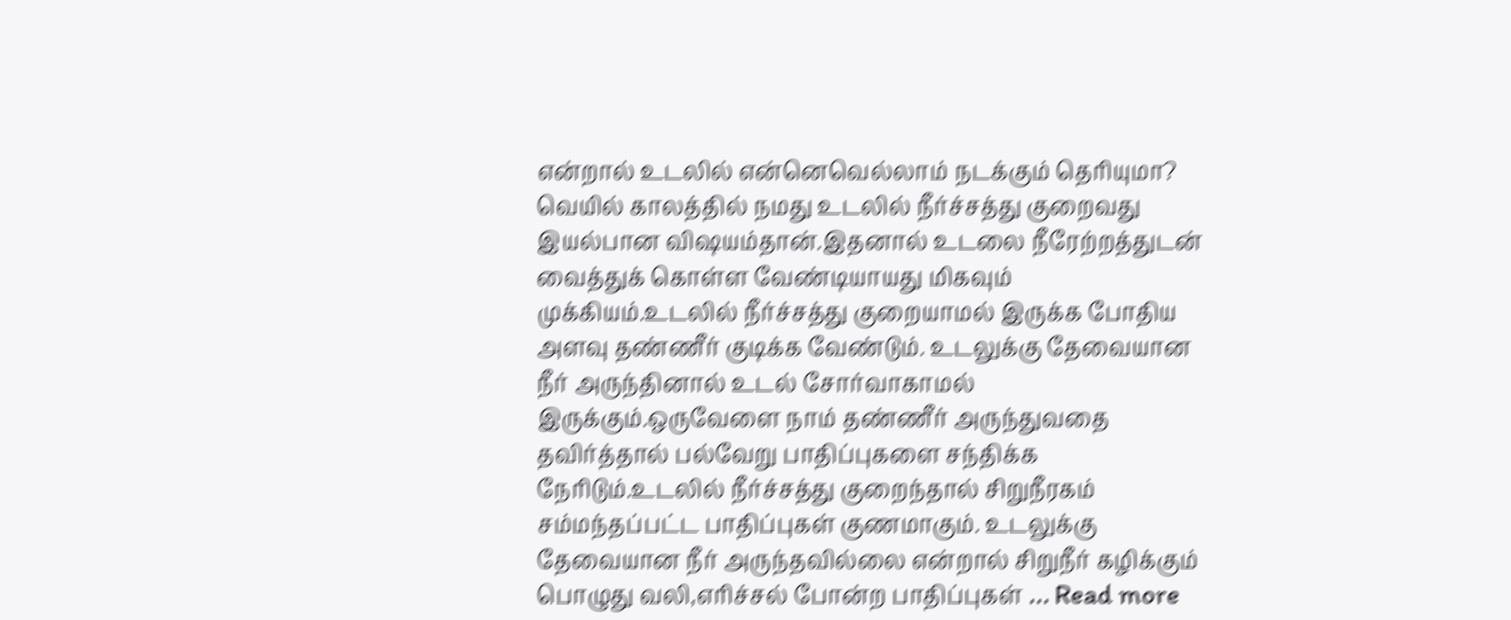என்றால் உடலில் என்னெவெல்லாம் நடக்கும் தெரியுமா?
வெயில் காலத்தில் நமது உடலில் நீர்ச்சத்து குறைவது இயல்பான விஷயம்தான்.இதனால் உடலை நீரேற்றத்துடன் வைத்துக் கொள்ள வேண்டியாயது மிகவும் முக்கியம்.உடலில் நீர்ச்சத்து குறையாமல் இருக்க போதிய அளவு தண்ணீர் குடிக்க வேண்டும். உடலுக்கு தேவையான நீர் அருந்தினால் உடல் சோர்வாகாமல் இருக்கும்.ஒருவேளை நாம் தண்ணீர் அருந்துவதை தவிர்த்தால் பல்வேறு பாதிப்புகளை சந்திக்க நேரிடும்.உடலில் நீர்ச்சத்து குறைந்தால் சிறுநீரகம் சம்மந்தப்பட்ட பாதிப்புகள் குணமாகும். உடலுக்கு தேவையான நீர் அருந்தவில்லை என்றால் சிறுநீர் கழிக்கும் பொழுது வலி,எரிச்சல் போன்ற பாதிப்புகள் … Read more